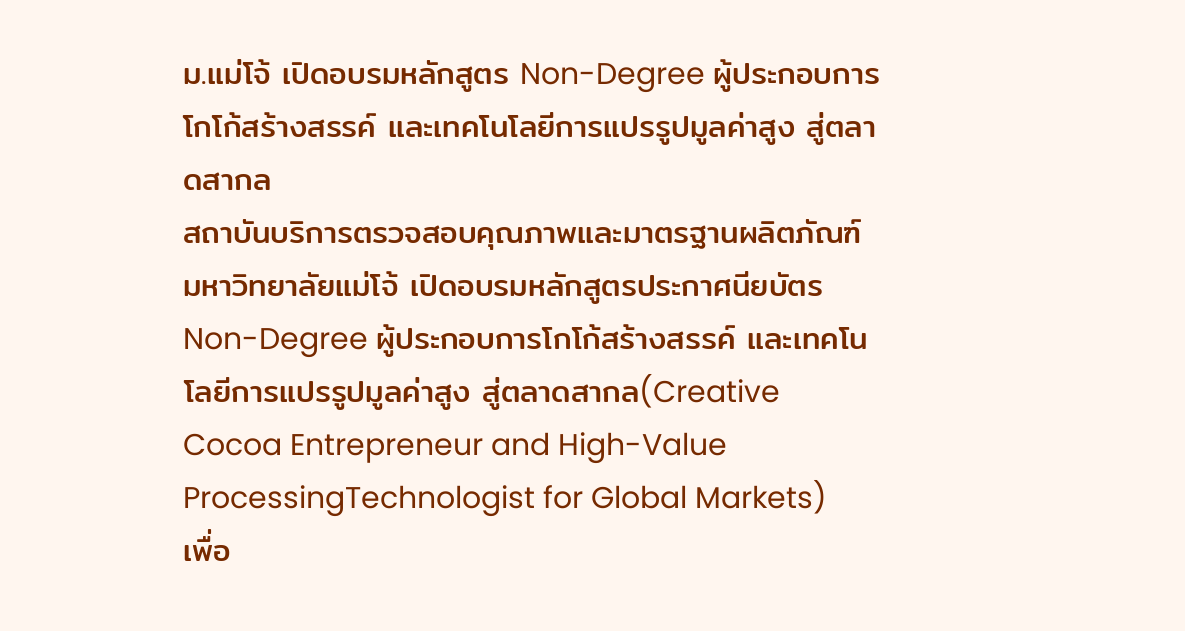ม.แม่โจ้ เปิดอบรมหลักสูตร Non-Degree ผู้ประกอบการโกโก้สร้างสรรค์ และเทคโนโลยีการแปรรูปมูลค่าสูง สู่ตลาดสากล
สถาบันบริการตรวจสอบคุณภาพและมาตรฐานผลิตภัณฑ์ มหาวิทยาลัยแม่โจ้ เปิดอบรมหลักสูตรประกาศนียบัตร Non-Degree ผู้ประกอบการโกโก้สร้างสรรค์ และเทคโนโลยีการแปรรูปมูลค่าสูง สู่ตลาดสากล(Creative Cocoa Entrepreneur and High-Value ProcessingTechnologist for Global Markets)
เพื่อ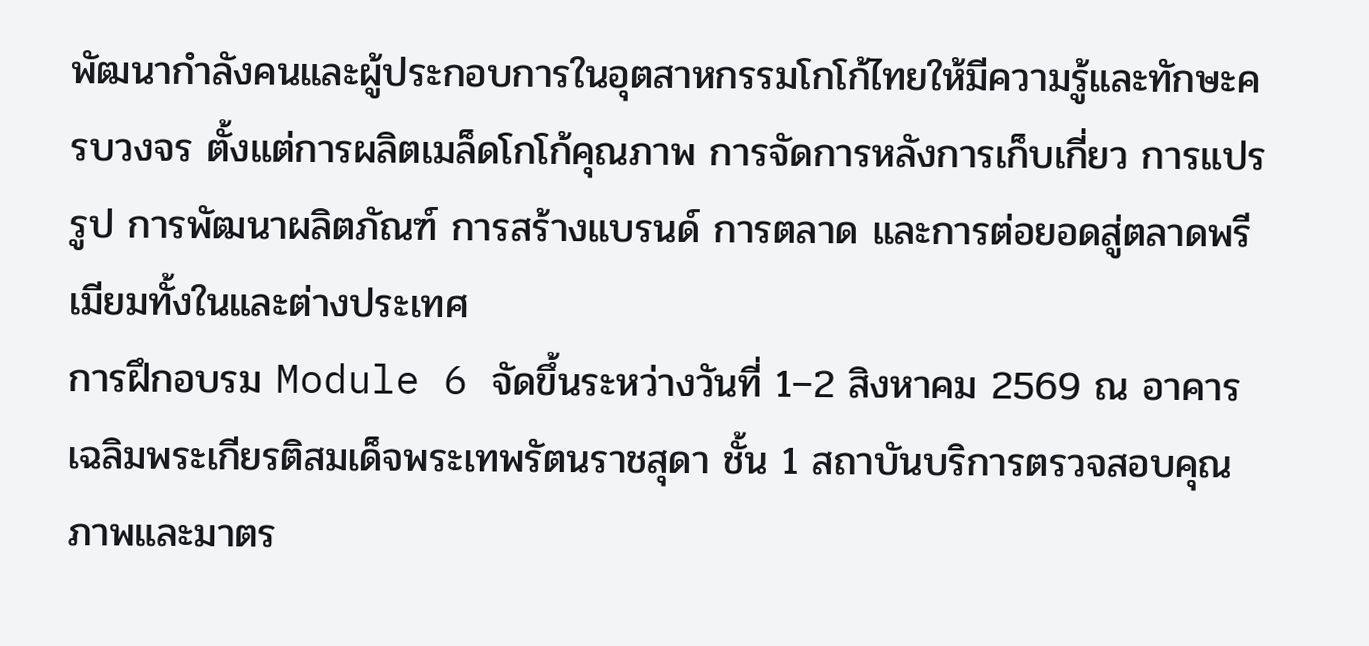พัฒนากำลังคนและผู้ประกอบการในอุตสาหกรรมโกโก้ไทยให้มีความรู้และทักษะครบวงจร ตั้งแต่การผลิตเมล็ดโกโก้คุณภาพ การจัดการหลังการเก็บเกี่ยว การแปรรูป การพัฒนาผลิตภัณฑ์ การสร้างแบรนด์ การตลาด และการต่อยอดสู่ตลาดพรีเมียมทั้งในและต่างประเทศ
การฝึกอบรม Module 6 จัดขึ้นระหว่างวันที่ 1–2 สิงหาคม 2569 ณ อาคารเฉลิมพระเกียรติสมเด็จพระเทพรัตนราชสุดา ชั้น 1 สถาบันบริการตรวจสอบคุณภาพและมาตร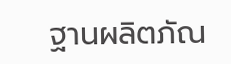ฐานผลิตภัณ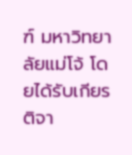ฑ์ มหาวิทยาลัยแม่โจ้ โดยได้รับเกียรติจา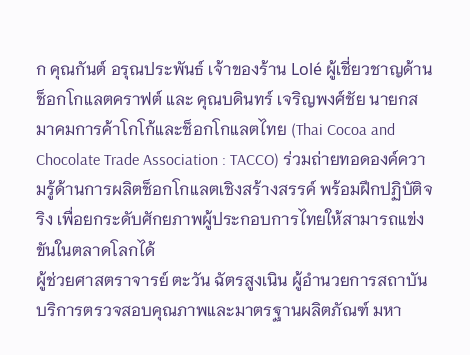ก คุณกันต์ อรุณประพันธ์ เจ้าของร้าน Lolé ผู้เชี่ยวชาญด้านช็อกโกแลตคราฟต์ และ คุณบดินทร์ เจริญพงศ์ชัย นายกสมาคมการค้าโกโก้และช็อกโกแลตไทย (Thai Cocoa and Chocolate Trade Association : TACCO) ร่วมถ่ายทอดองค์ความรู้ด้านการผลิตช็อกโกแลตเชิงสร้างสรรค์ พร้อมฝึกปฏิบัติจริง เพื่อยกระดับศักยภาพผู้ประกอบการไทยให้สามารถแข่งขันในตลาดโลกได้
ผู้ช่วยศาสตราจารย์ ตะวัน ฉัตรสูงเนิน ผู้อำนวยการสถาบันบริการตรวจสอบคุณภาพและมาตรฐานผลิตภัณฑ์ มหา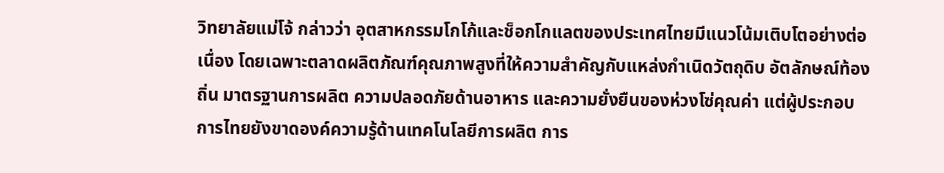วิทยาลัยแม่โจ้ กล่าวว่า อุตสาหกรรมโกโก้และช็อกโกแลตของประเทศไทยมีแนวโน้มเติบโตอย่างต่อเนื่อง โดยเฉพาะตลาดผลิตภัณฑ์คุณภาพสูงที่ให้ความสำคัญกับแหล่งกำเนิดวัตถุดิบ อัตลักษณ์ท้องถิ่น มาตรฐานการผลิต ความปลอดภัยด้านอาหาร และความยั่งยืนของห่วงโซ่คุณค่า แต่ผู้ประกอบการไทยยังขาดองค์ความรู้ด้านเทคโนโลยีการผลิต การ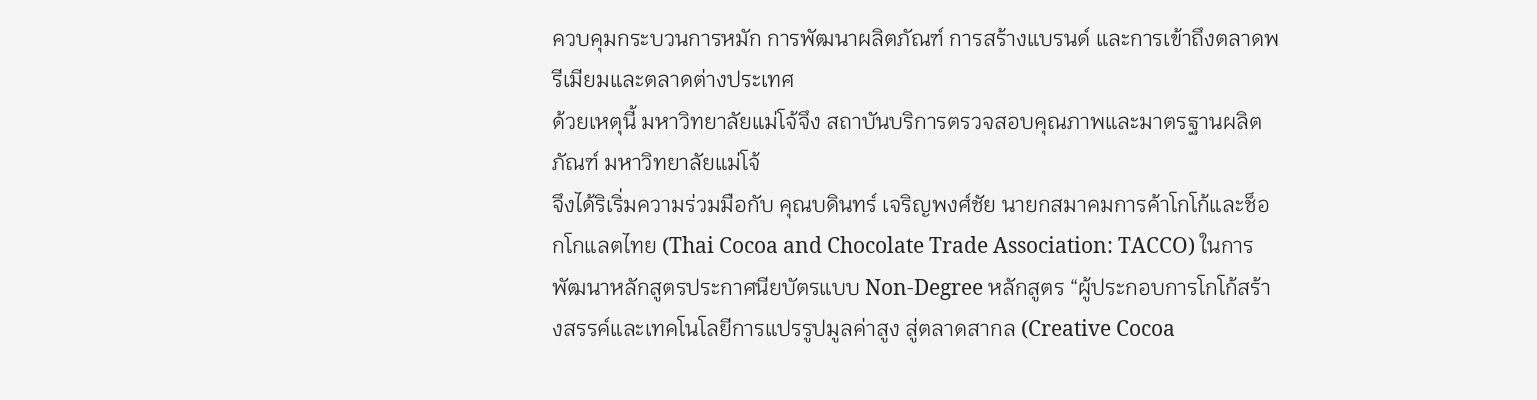ควบคุมกระบวนการหมัก การพัฒนาผลิตภัณฑ์ การสร้างแบรนด์ และการเข้าถึงตลาดพรีเมียมและตลาดต่างประเทศ
ด้วยเหตุนี้ มหาวิทยาลัยแม่โจ้จึง สถาบันบริการตรวจสอบคุณภาพและมาตรฐานผลิตภัณฑ์ มหาวิทยาลัยแม่โจ้
จึงได้ริเริ่มความร่วมมือกับ คุณบดินทร์ เจริญพงศ์ชัย นายกสมาคมการค้าโกโก้และช็อกโกแลตไทย (Thai Cocoa and Chocolate Trade Association: TACCO) ในการพัฒนาหลักสูตรประกาศนียบัตรแบบ Non-Degree หลักสูตร “ผู้ประกอบการโกโก้สร้างสรรค์และเทคโนโลยีการแปรรูปมูลค่าสูง สู่ตลาดสากล (Creative Cocoa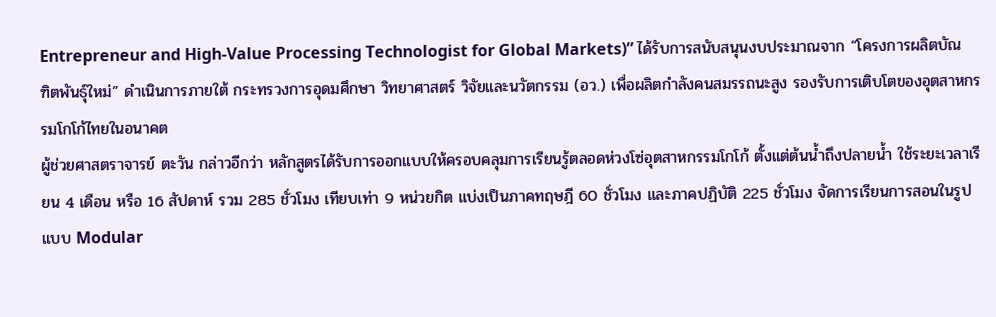Entrepreneur and High-Value Processing Technologist for Global Markets)” ได้รับการสนับสนุนงบประมาณจาก “โครงการผลิตบัณฑิตพันธุ์ใหม่” ดำเนินการภายใต้ กระทรวงการอุดมศึกษา วิทยาศาสตร์ วิจัยและนวัตกรรม (อว.) เพื่อผลิตกำลังคนสมรรถนะสูง รองรับการเติบโตของอุตสาหกรรมโกโก้ไทยในอนาคต
ผู้ช่วยศาสตราจารย์ ตะวัน กล่าวอีกว่า หลักสูตรได้รับการออกแบบให้ครอบคลุมการเรียนรู้ตลอดห่วงโซ่อุตสาหกรรมโกโก้ ตั้งแต่ต้นน้ำถึงปลายน้ำ ใช้ระยะเวลาเรียน 4 เดือน หรือ 16 สัปดาห์ รวม 285 ชั่วโมง เทียบเท่า 9 หน่วยกิต แบ่งเป็นภาคทฤษฎี 60 ชั่วโมง และภาคปฏิบัติ 225 ชั่วโมง จัดการเรียนการสอนในรูปแบบ Modular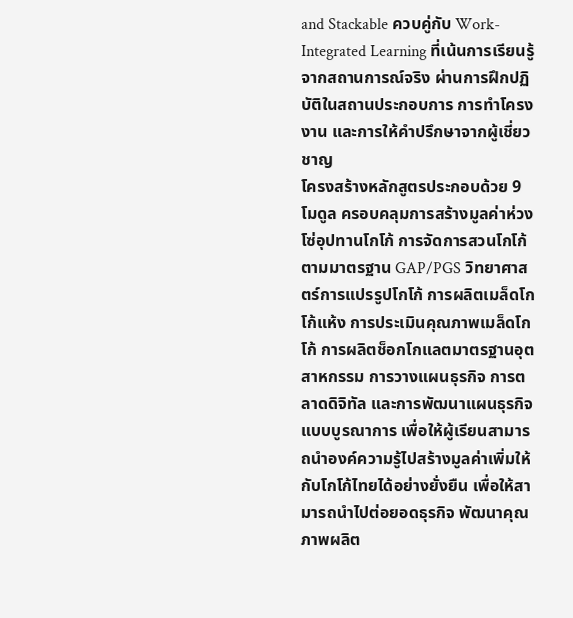and Stackable ควบคู่กับ Work-Integrated Learning ที่เน้นการเรียนรู้จากสถานการณ์จริง ผ่านการฝึกปฏิบัติในสถานประกอบการ การทำโครงงาน และการให้คำปรึกษาจากผู้เชี่ยวชาญ
โครงสร้างหลักสูตรประกอบด้วย 9 โมดูล ครอบคลุมการสร้างมูลค่าห่วงโซ่อุปทานโกโก้ การจัดการสวนโกโก้ตามมาตรฐาน GAP/PGS วิทยาศาสตร์การแปรรูปโกโก้ การผลิตเมล็ดโกโก้แห้ง การประเมินคุณภาพเมล็ดโกโก้ การผลิตช็อกโกแลตมาตรฐานอุตสาหกรรม การวางแผนธุรกิจ การตลาดดิจิทัล และการพัฒนาแผนธุรกิจแบบบูรณาการ เพื่อให้ผู้เรียนสามารถนำองค์ความรู้ไปสร้างมูลค่าเพิ่มให้กับโกโก้ไทยได้อย่างยั่งยืน เพื่อให้สามารถนำไปต่อยอดธุรกิจ พัฒนาคุณภาพผลิต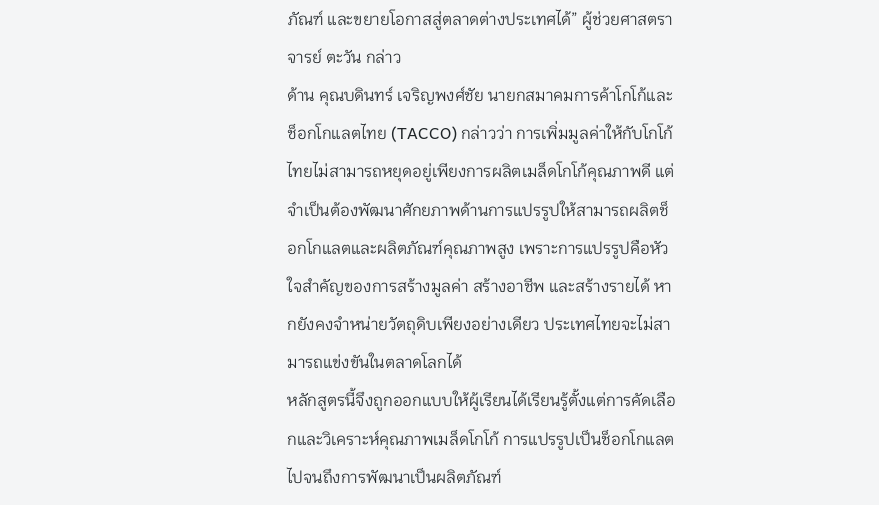ภัณฑ์ และขยายโอกาสสู่ตลาดต่างประเทศได้” ผู้ช่วยศาสตราจารย์ ตะวัน กล่าว
ด้าน คุณบดินทร์ เจริญพงศ์ชัย นายกสมาคมการค้าโกโก้และช็อกโกแลตไทย (TACCO) กล่าวว่า การเพิ่มมูลค่าให้กับโกโก้ไทยไม่สามารถหยุดอยู่เพียงการผลิตเมล็ดโกโก้คุณภาพดี แต่จำเป็นต้องพัฒนาศักยภาพด้านการแปรรูปให้สามารถผลิตช็อกโกแลตและผลิตภัณฑ์คุณภาพสูง เพราะการแปรรูปคือหัวใจสำคัญของการสร้างมูลค่า สร้างอาชีพ และสร้างรายได้ หากยังคงจำหน่ายวัตถุดิบเพียงอย่างเดียว ประเทศไทยจะไม่สามารถแข่งขันในตลาดโลกได้
หลักสูตรนี้จึงถูกออกแบบให้ผู้เรียนได้เรียนรู้ตั้งแต่การคัดเลือกและวิเคราะห์คุณภาพเมล็ดโกโก้ การแปรรูปเป็นช็อกโกแลต ไปจนถึงการพัฒนาเป็นผลิตภัณฑ์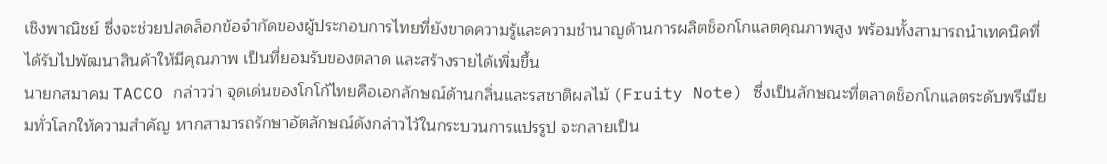เชิงพาณิชย์ ซึ่งจะช่วยปลดล็อกข้อจำกัดของผู้ประกอบการไทยที่ยังขาดความรู้และความชำนาญด้านการผลิตช็อกโกแลตคุณภาพสูง พร้อมทั้งสามารถนำเทคนิคที่ได้รับไปพัฒนาสินค้าให้มีคุณภาพ เป็นที่ยอมรับของตลาด และสร้างรายได้เพิ่มขึ้น
นายกสมาคม TACCO กล่าวว่า จุดเด่นของโกโก้ไทยคือเอกลักษณ์ด้านกลิ่นและรสชาติผลไม้ (Fruity Note) ซึ่งเป็นลักษณะที่ตลาดช็อกโกแลตระดับพรีเมียมทั่วโลกให้ความสำคัญ หากสามารถรักษาอัตลักษณ์ดังกล่าวไว้ในกระบวนการแปรรูป จะกลายเป็น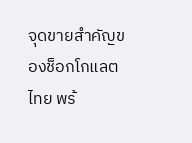จุดขายสำคัญของช็อกโกแลตไทย พร้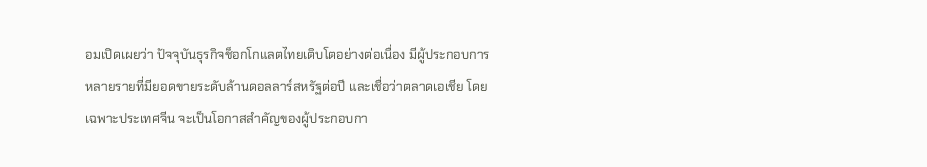อมเปิดเผยว่า ปัจจุบันธุรกิจช็อกโกแลตไทยเติบโตอย่างต่อเนื่อง มีผู้ประกอบการหลายรายที่มียอดขายระดับล้านดอลลาร์สหรัฐต่อปี และเชื่อว่าตลาดเอเชีย โดยเฉพาะประเทศจีน จะเป็นโอกาสสำคัญของผู้ประกอบกา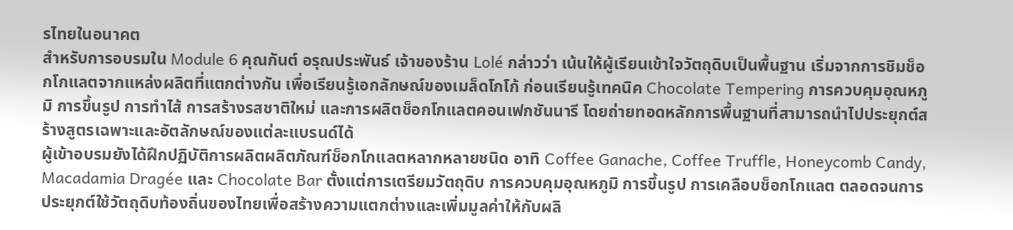รไทยในอนาคต
สำหรับการอบรมใน Module 6 คุณกันต์ อรุณประพันธ์ เจ้าของร้าน Lolé กล่าวว่า เน้นให้ผู้เรียนเข้าใจวัตถุดิบเป็นพื้นฐาน เริ่มจากการชิมช็อกโกแลตจากแหล่งผลิตที่แตกต่างกัน เพื่อเรียนรู้เอกลักษณ์ของเมล็ดโกโก้ ก่อนเรียนรู้เทคนิค Chocolate Tempering การควบคุมอุณหภูมิ การขึ้นรูป การทำไส้ การสร้างรสชาติใหม่ และการผลิตช็อกโกแลตคอนเฟกชันนารี โดยถ่ายทอดหลักการพื้นฐานที่สามารถนำไปประยุกต์สร้างสูตรเฉพาะและอัตลักษณ์ของแต่ละแบรนด์ได้
ผู้เข้าอบรมยังได้ฝึกปฏิบัติการผลิตผลิตภัณฑ์ช็อกโกแลตหลากหลายชนิด อาทิ Coffee Ganache, Coffee Truffle, Honeycomb Candy, Macadamia Dragée และ Chocolate Bar ตั้งแต่การเตรียมวัตถุดิบ การควบคุมอุณหภูมิ การขึ้นรูป การเคลือบช็อกโกแลต ตลอดจนการประยุกต์ใช้วัตถุดิบท้องถิ่นของไทยเพื่อสร้างความแตกต่างและเพิ่มมูลค่าให้กับผลิ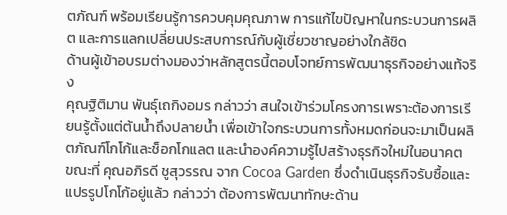ตภัณฑ์ พร้อมเรียนรู้การควบคุมคุณภาพ การแก้ไขปัญหาในกระบวนการผลิต และการแลกเปลี่ยนประสบการณ์กับผู้เชี่ยวชาญอย่างใกล้ชิด
ด้านผู้เข้าอบรมต่างมองว่าหลักสูตรนี้ตอบโจทย์การพัฒนาธุรกิจอย่างแท้จริง
คุณฐิติมาน พันธุ์เถกิงอมร กล่าวว่า สนใจเข้าร่วมโครงการเพราะต้องการเรียนรู้ตั้งแต่ต้นน้ำถึงปลายน้ำ เพื่อเข้าใจกระบวนการทั้งหมดก่อนจะมาเป็นผลิตภัณฑ์โกโก้และช็อกโกแลต และนำองค์ความรู้ไปสร้างธุรกิจใหม่ในอนาคต
ขณะที่ คุณอภิรดี ชูสุวรรณ จาก Cocoa Garden ซึ่งดำเนินธุรกิจรับซื้อและแปรรูปโกโก้อยู่แล้ว กล่าวว่า ต้องการพัฒนาทักษะด้าน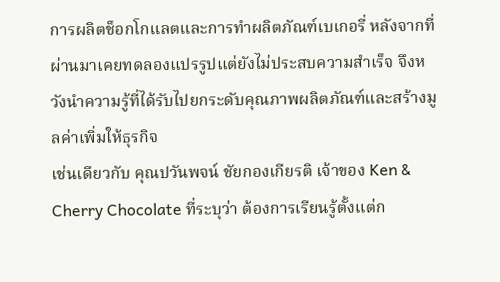การผลิตช็อกโกแลตและการทำผลิตภัณฑ์เบเกอรี่ หลังจากที่ผ่านมาเคยทดลองแปรรูปแต่ยังไม่ประสบความสำเร็จ จึงหวังนำความรู้ที่ได้รับไปยกระดับคุณภาพผลิตภัณฑ์และสร้างมูลค่าเพิ่มให้ธุรกิจ
เช่นเดียวกับ คุณปวันพจน์ ชัยกองเกียรติ เจ้าของ Ken & Cherry Chocolate ที่ระบุว่า ต้องการเรียนรู้ตั้งแต่ก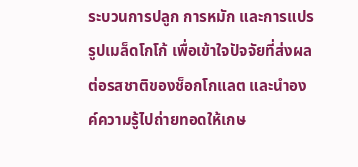ระบวนการปลูก การหมัก และการแปรรูปเมล็ดโกโก้ เพื่อเข้าใจปัจจัยที่ส่งผลต่อรสชาติของช็อกโกแลต และนำองค์ความรู้ไปถ่ายทอดให้เกษ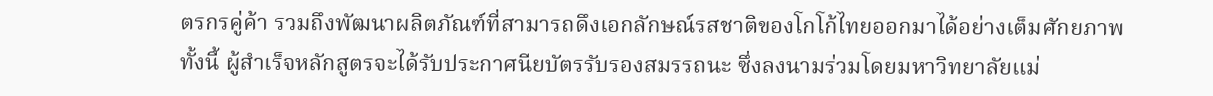ตรกรคู่ค้า รวมถึงพัฒนาผลิตภัณฑ์ที่สามารถดึงเอกลักษณ์รสชาติของโกโก้ไทยออกมาได้อย่างเต็มศักยภาพ
ทั้งนี้ ผู้สำเร็จหลักสูตรจะได้รับประกาศนียบัตรรับรองสมรรถนะ ซึ่งลงนามร่วมโดยมหาวิทยาลัยแม่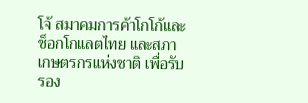โจ้ สมาคมการค้าโกโก้และช็อกโกแลตไทย และสภาเกษตรกรแห่งชาติ เพื่อรับรอง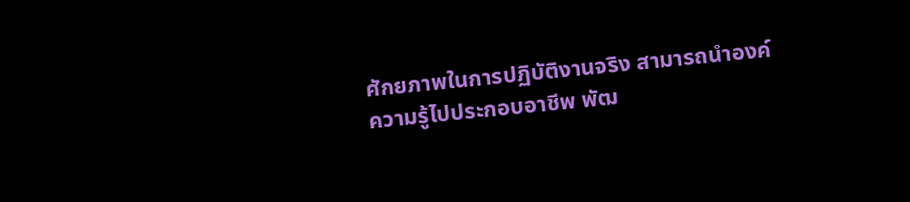ศักยภาพในการปฏิบัติงานจริง สามารถนำองค์ความรู้ไปประกอบอาชีพ พัฒ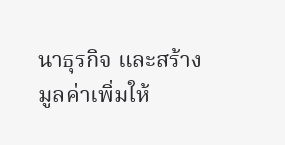นาธุรกิจ และสร้างมูลค่าเพิ่มให้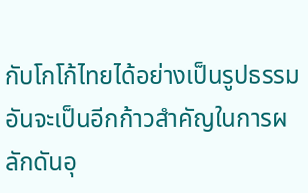กับโกโก้ไทยได้อย่างเป็นรูปธรรม อันจะเป็นอีกก้าวสำคัญในการผลักดันอุ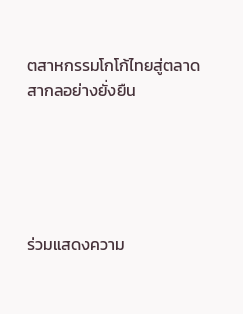ตสาหกรรมโกโก้ไทยสู่ตลาดสากลอย่างยั่งยืน





ร่วมแสดงความ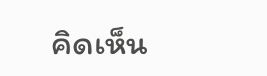คิดเห็น